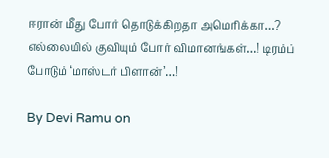ஈரான் மீது போர் தொடுக்கிறதா அமெரிக்கா…? எல்லையில் குவியும் போர் விமானங்கள்…! டிரம்ப் போடும் ‘மாஸ்டர் பிளான்’…!

By Devi Ramu on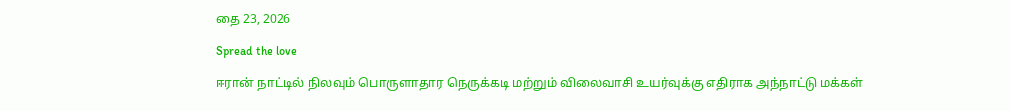தை 23, 2026

Spread the love

ஈரான் நாட்டில் நிலவும் பொருளாதார நெருக்கடி மற்றும் விலைவாசி உயர்வுக்கு எதிராக அந்நாட்டு மக்கள்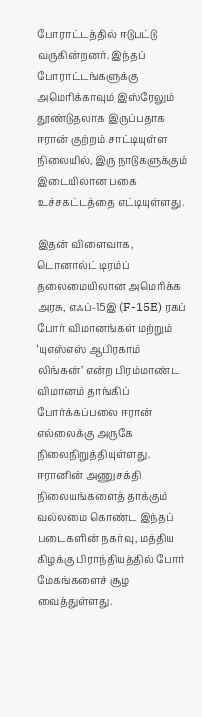போராட்டத்தில் ஈடுபட்டு வருகின்றனர். இந்தப் போராட்டங்களுக்கு அமெரிக்காவும் இஸ்ரேலும் தூண்டுதலாக இருப்பதாக ஈரான் குற்றம் சாட்டியுள்ள நிலையில், இரு நாடுகளுக்கும் இடையிலான பகை உச்சகட்டத்தை எட்டியுள்ளது.

இதன் விளைவாக, டொனால்ட் டிரம்ப் தலைமையிலான அமெரிக்க அரசு, எஃப்-15இ (F-15E) ரகப் போர் விமானங்கள் மற்றும் ‘யுஎஸ்எஸ் ஆபிரகாம் லிங்கன்’ என்ற பிரம்மாண்ட விமானம் தாங்கிப் போர்க்கப்பலை ஈரான் எல்லைக்கு அருகே நிலைநிறுத்தியுள்ளது. ஈரானின் அணுசக்தி நிலையங்களைத் தாக்கும் வல்லமை கொண்ட இந்தப் படைகளின் நகர்வு, மத்திய கிழக்கு பிராந்தியத்தில் போர் மேகங்களைச் சூழ வைத்துள்ளது.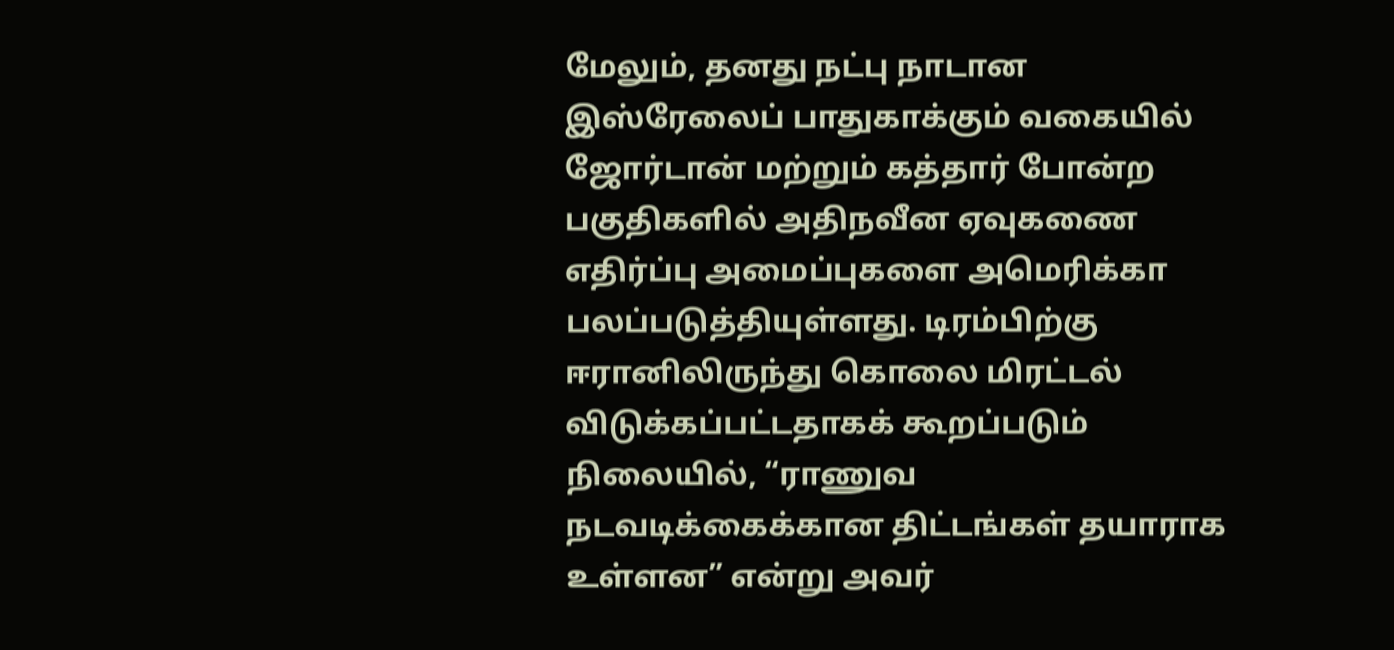மேலும், தனது நட்பு நாடான இஸ்ரேலைப் பாதுகாக்கும் வகையில் ஜோர்டான் மற்றும் கத்தார் போன்ற பகுதிகளில் அதிநவீன ஏவுகணை எதிர்ப்பு அமைப்புகளை அமெரிக்கா பலப்படுத்தியுள்ளது. டிரம்பிற்கு ஈரானிலிருந்து கொலை மிரட்டல் விடுக்கப்பட்டதாகக் கூறப்படும் நிலையில், “ராணுவ நடவடிக்கைக்கான திட்டங்கள் தயாராக உள்ளன” என்று அவர்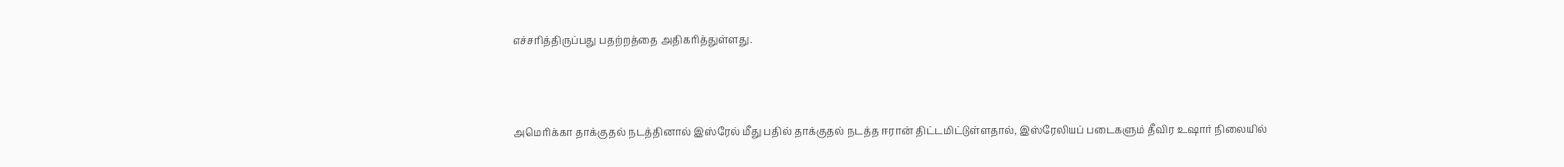எச்சரித்திருப்பது பதற்றத்தை அதிகரித்துள்ளது.



அமெரிக்கா தாக்குதல் நடத்தினால் இஸ்ரேல் மீது பதில் தாக்குதல் நடத்த ஈரான் திட்டமிட்டுள்ளதால், இஸ்ரேலியப் படைகளும் தீவிர உஷார் நிலையில்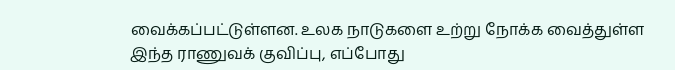வைக்கப்பட்டுள்ளன. உலக நாடுகளை உற்று நோக்க வைத்துள்ள இந்த ராணுவக் குவிப்பு, எப்போது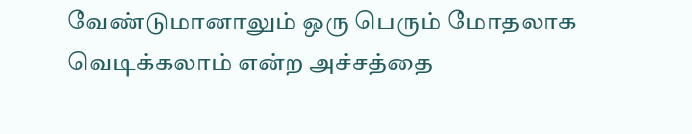வேண்டுமானாலும் ஒரு பெரும் மோதலாக வெடிக்கலாம் என்ற அச்சத்தை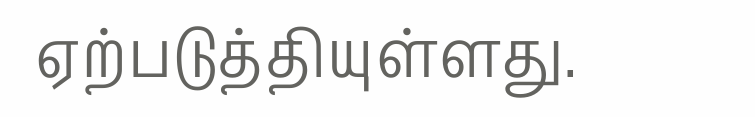ஏற்படுத்தியுள்ளது.